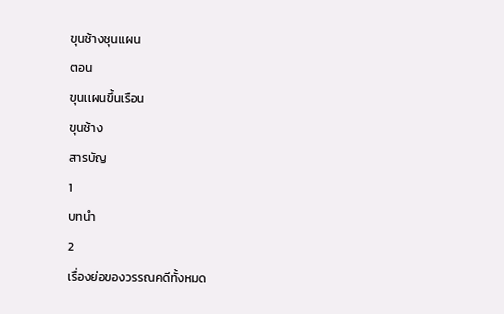ขุนช้างชุนเเผน
ตอน
ขุนเเผนขึ้นเรือน
ขุนช้าง
สารบัญ
1
บทนำ
2
เรื่องย่อของวรรณคดีทั้งหมด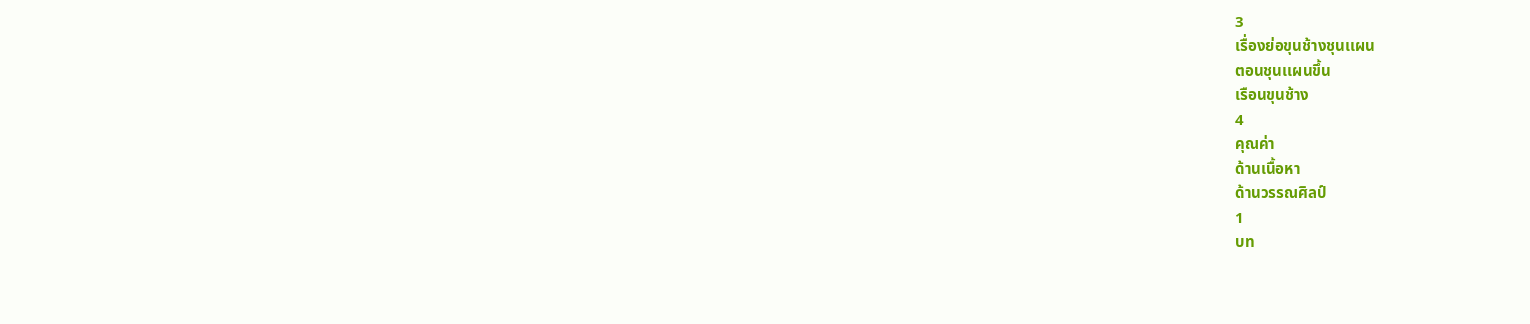3
เรื่องย่อขุนช้างชุนเเผน
ตอนชุนเเผนขึ้น
เรือนขุนช้าง
4
คุณค่า
ด้านเนื้อหา
ด้านวรรณศิลป์
1
บท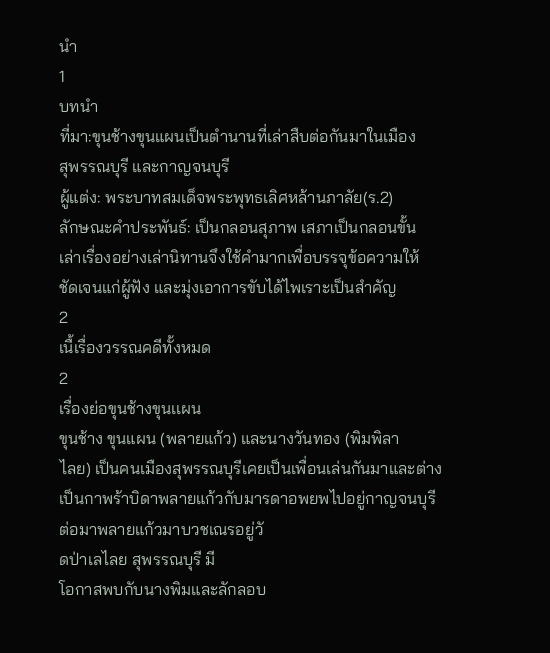นำ
1
บทนำ
ที่มา:ขุนช้างขุนแผนเป็นตำนานที่เล่าสืบต่อกันมาในเมือง
สุพรรณบุรี และกาญจนบุรี
ผู้แต่ง: พระบาทสมเด็จพระพุทธเลิศหล้านภาลัย(ร.2)
ลักษณะคำประพันธ์: เป็นกลอนสุภาพ เสภาเป็นกลอนขั้น
เล่าเรื่องอย่างเล่านิทานจึงใช้คำมากเพื่อบรรจุข้อความให้
ชัดเจนแก่ผู้ฟัง และมุ่งเอาการขับได้ไพเราะเป็นสำคัญ
2
เนื้เรื่องวรรณคดีทั้งหมด
2
เรื่องย่อขุนช้างขุนเเผน
ขุนช้าง ขุนแผน (พลายแก้ว) และนางวันทอง (พิมพิลา
ไลย) เป็นคนเมืองสุพรรณบุรีเคยเป็นเพื่อนเล่นกันมาและต่าง
เป็นกาพร้าบิดาพลายแก้วกับมารดาอพยพไปอยู่กาญจนบุรี
ต่อมาพลายแก้วมาบวชเณรอยู่วั
ดป่าเลไลย สุพรรณบุรี มี
โอกาสพบกับนางพิมและลักลอบ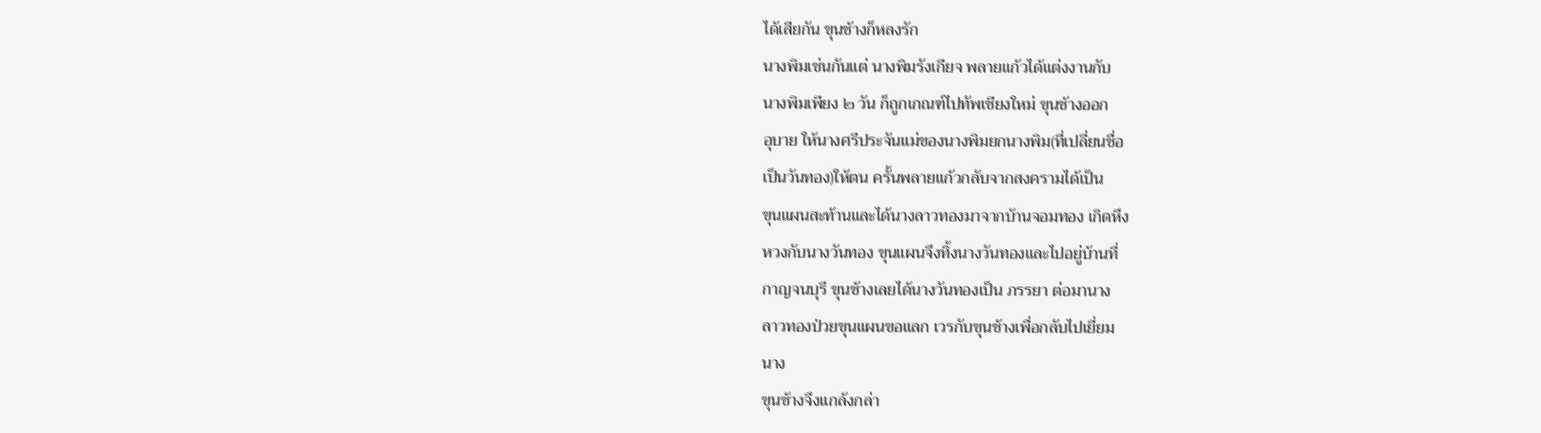ได้เสียกัน ขุนช้างก็หลงรัก
นางพิมเช่นกันแต่ นางพิมรังเกียจ พลายแก้วได้แต่งงานกับ
นางพิมเพียง ๒ วัน ก็ถูกเกณฑ์ไปทัพเชียงใหม่ ขุนช้างออก
อุบาย ให้นางศรีประจันแม่ของนางพิมยกนางพิม(ที่เปลี่ยนชื่อ
เป็นวันทอง)ให้ตน ครั้นพลายแก้วกลับจากสงครามได้เป็น
ขุนแผนสะท้านและได้นางลาวทองมาจากบ้านจอมทอง เกิดหึง
หวงกับนางวันทอง ขุนแผนจึงทิ้งนางวันทองและไปอยู่บ้านที่
กาญจนบุรี ขุนช้างเลยได้นางวันทองเป็น ภรรยา ต่อมานาง
ลาวทองป่วยขุนแผนขอแลก เวรกับขุนช้างเพื่อกลับไปเยี่ยม
นาง
ขุนช้างจึงแกล้งกล่า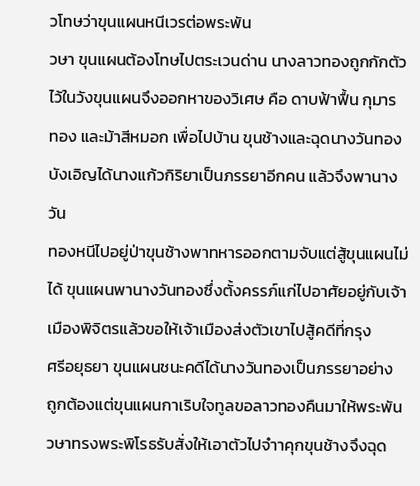วโทษว่าขุนแผนหนีเวรต่อพระพัน
วษา ขุนแผนต้องโทษไปตระเวนด่าน นางลาวทองถูกกักตัว
ไว้ในวังขุนแผนจึงออกหาของวิเศษ คือ ดาบฟ้าฟื้น กุมาร
ทอง และม้าสีหมอก เพื่อไปบ้าน ขุนช้างและฉุดนางวันทอง
บังเอิญได้นางแก้วกิริยาเป็นภรรยาอีกคน แล้วจึงพานางวัน
ทองหนีไปอยู่ป่าขุนช้างพาทหารออกตามจับแต่สู้ขุนแผนไม่
ได้ ขุนแผนพานางวันทองซึ่งตั้งครรภ์แก่ไปอาศัยอยู่กับเจ้า
เมืองพิจิตรแล้วขอให้เจ้าเมืองส่งตัวเขาไปสู้คดีที่กรุง
ศรีอยุธยา ขุนแผนชนะคดีได้นางวันทองเป็นภรรยาอย่าง
ถูกต้องแต่ขุนแผนกาเริบใจทูลขอลาวทองคืนมาให้พระพัน
วษาทรงพระพิโรธรับสั่งให้เอาตัวไปจำาคุกขุนช้างจึงฉุด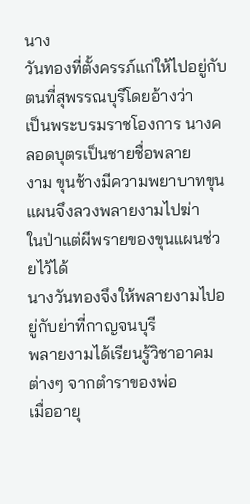นาง
วันทองที่ตั้งครรภ์แก่ให้ไปอยู่กับตนที่สุพรรณบุรีโดยอ้างว่า
เป็นพระบรมราชโองการ นางคลอดบุตรเป็นชายชื่อพลาย
งาม ขุนช้างมีความพยาบาทขุนแผนจึงลวงพลายงามไปฆ่า
ในป่าแต่ผีพรายของขุนแผนช่วยไว้ได้
นางวันทองจึงให้พลายงามไปอยู่กับย่าที่กาญจนบุรี
พลายงามได้เรียนรู้วิชาอาคมต่างๆ จากตำราของพ่อ
เมื่ออายุ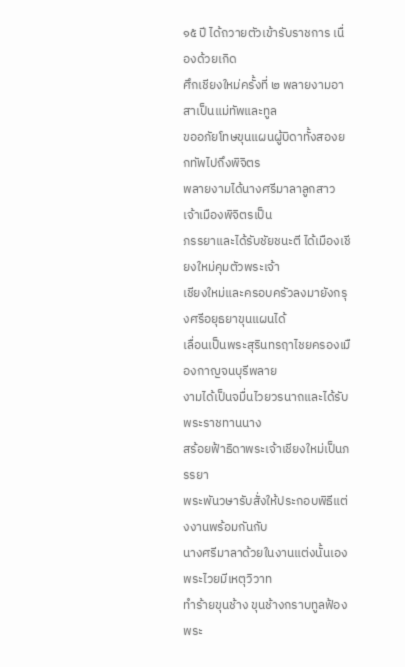๑๕ ปี ได้ถวายตัวเข้ารับราชการ เนื่องด้วยเกิด
ศึกเชียงใหม่ครั้งที่ ๒ พลายงามอาสาเป็นแม่ทัพและทูล
ขออภัยโทษขุนแผนผู้บิดาทั้งสองยกทัพไปถึงพิจิตร
พลายงามได้นางศรีมาลาลูกสาวเจ้าเมืองพิจิตรเป็น
ภรรยาและได้รับชัยชนะตี ได้เมืองเชียงใหม่คุมตัวพระเจ้า
เชียงใหม่และครอบครัวลงมายังกรุงศรีอยุธยาขุนแผนได้
เลื่อนเป็นพระสุรินทรฤาไชยครองเมืองกาญจนบุรีพลาย
งามได้เป็นจมื่นไวยวรนาถและได้รับพระราชทานนาง
สร้อยฟ้าธิดาพระเจ้าเชียงใหม่เป็นภรรยา
พระพันวษารับสั่งให้ประกอบพิธีแต่งงานพร้อมกันกับ
นางศรีมาลาด้วยในงานแต่งนั้นเองพระไวยมีเหตุวิวาท
ทำร้ายขุนช้าง ขุนช้างกราบทูลฟ้องพระ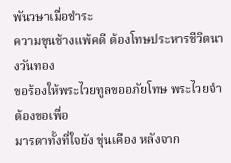พันวษาเมื่อชำระ
ความขุนช้างแพ้คดี ต้องโทษประหารชีวิตนางวันทอง
ขอร้องให้พระไวยทูลขออภัยโทษ พระไวยจำต้องขอเพื่อ
มารดาทั้งที่ใจยัง ขุ่นเคือง หลังจาก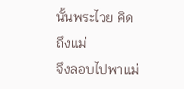นั้นพระไวย คิดถึงแม่
จึงลอบไปพาแม่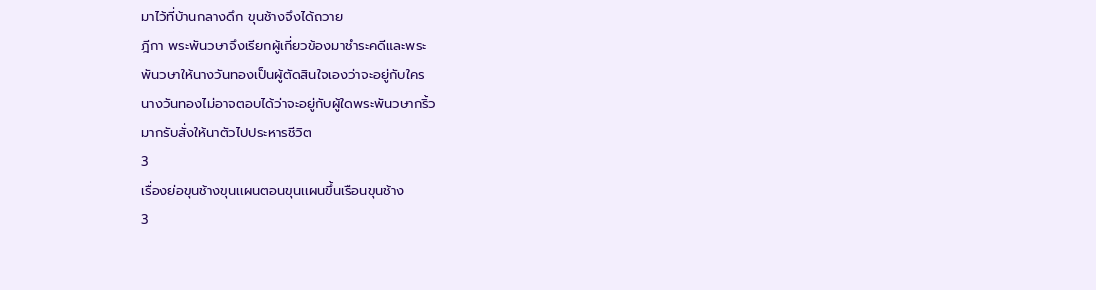มาไว้ที่บ้านกลางดึก ขุนช้างจึงได้ถวาย
ฎีกา พระพันวษาจึงเรียกผู้เกี่ยวข้องมาชำระคดีและพระ
พันวษาให้นางวันทองเป็นผู้ตัดสินใจเองว่าจะอยู่กับใคร
นางวันทองไม่อาจตอบได้ว่าจะอยู่กับผู้ใดพระพันวษากริ้ว
มากรับสั่งให้นาตัวไปประหารชีวิต
3
เรื่องย่อขุนช้างขุนเเผนตอนขุนเเผนขึ้นเรือนขุนช้าง
3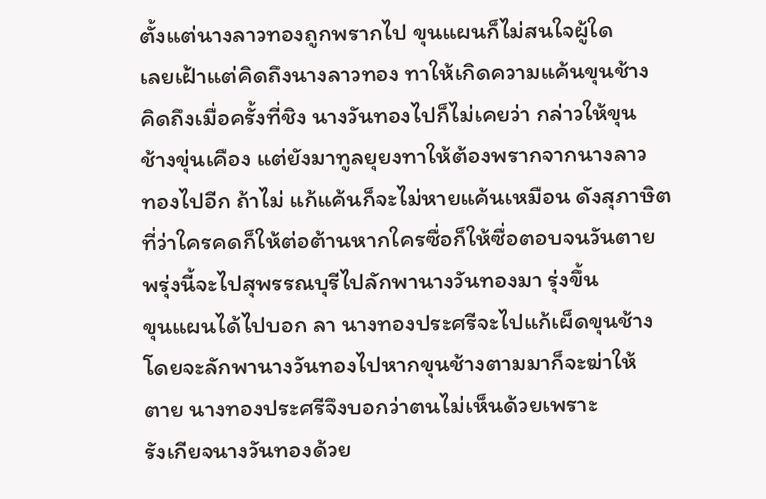ตั้งแต่นางลาวทองถูกพรากไป ขุนแผนก็ไม่สนใจผู้ใด
เลยเฝ้าแต่คิดถึงนางลาวทอง ทาให้เกิดความแค้นขุนช้าง
คิดถึงเมื่อครั้งที่ชิง นางวันทองไปก็ไม่เคยว่า กล่าวให้ขุน
ช้างขุ่นเคือง แต่ยังมาทูลยุยงทาให้ต้องพรากจากนางลาว
ทองไปอีก ถ้าไม่ แก้แค้นก็จะไม่หายแค้นเหมือน ดังสุภาษิต
ที่ว่าใครคดก็ให้ต่อต้านหากใครซื่อก็ให้ซื่อตอบจนวันตาย
พรุ่งนี้จะไปสุพรรณบุรีไปลักพานางวันทองมา รุ่งขึ้น
ขุนแผนได้ไปบอก ลา นางทองประศรีจะไปแก้เผ็ดขุนช้าง
โดยจะลักพานางวันทองไปหากขุนช้างตามมาก็จะฆ่าให้
ตาย นางทองประศรีจึงบอกว่าตนไม่เห็นด้วยเพราะ
รังเกียจนางวันทองด้วย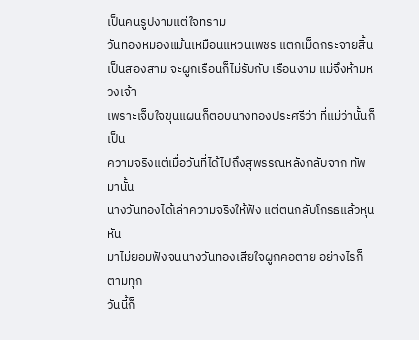เป็นคนรูปงามแต่ใจทราม
วันทองหมองแม้นเหมือนแหวนเพชร แตกเม็ดกระจายสิ้น
เป็นสองสาม จะผูกเรือนก็ไม่รับกับ เรือนงาม แม่จึงห้ามหวงเจ้า
เพราะเจ็บใจขุนแผนก็ตอบนางทองประศรีว่า ที่แม่ว่านั้นก็เป็น
ความจริงแต่เมื่อวันที่ได้ไปถึงสุพรรณหลังกลับจาก ทัพมานั้น
นางวันทองได้เล่าความจริงให้ฟัง แต่ตนกลับโกรธแล้วหุนหัน
มาไม่ยอมฟังจนนางวันทองเสียใจผูกคอตาย อย่างไรก็ตามทุก
วันนี้ก็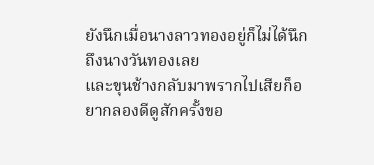ยังนึกเมื่อนางลาวทองอยู่ก็ไม่ได้นึกถึงนางวันทองเลย
และขุนช้างกลับมาพรากไปเสียก็อยากลองดีดูสักครั้งขอ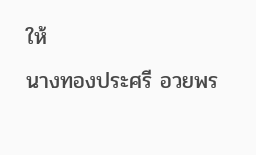ให้
นางทองประศรี อวยพร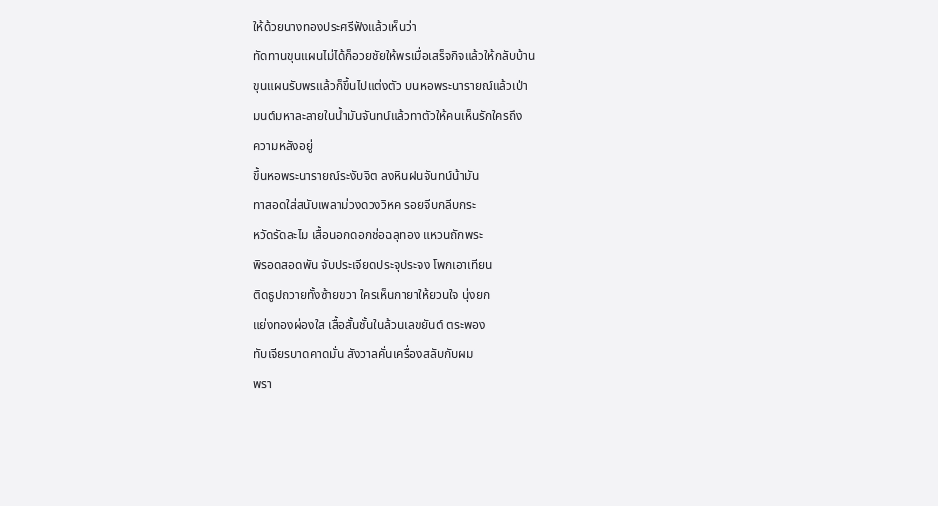ให้ด้วยนางทองประศรีฟังแล้วเห็นว่า
ทัดทานขุนแผนไม่ได้ก็อวยชัยให้พรเมื่อเสร็จกิจแล้วให้กลับบ้าน
ขุนแผนรับพรแล้วก็ขึ้นไปแต่งตัว บนหอพระนารายณ์แล้วเป่า
มนต์มหาละลายในน้ำมันจันทน์แล้วทาตัวให้คนเห็นรักใครถึง
ความหลังอยู่
ขึ้นหอพระนารายณ์ระงับจิต ลงหินฝนจันทน์น้ามัน
ทาสอดใส่สนับเพลาม่วงดวงวิหค รอยจีบกลีบกระ
หวัดรัดละไม เสื้อนอกดอกช่อฉลุทอง แหวนถักพระ
พิรอดสอดพัน จับประเจียดประจุประจง โพกเอาเทียน
ติดธูปถวายทั้งซ้ายขวา ใครเห็นกายาให้ยวนใจ นุ่งยก
แย่งทองผ่องใส เสื้อสั้นชั้นในล้วนเลขยันต์ ตระพอง
ทับเจียรบาดคาดมั่น สังวาลคั่นเครื่องสลับกับผม
พรา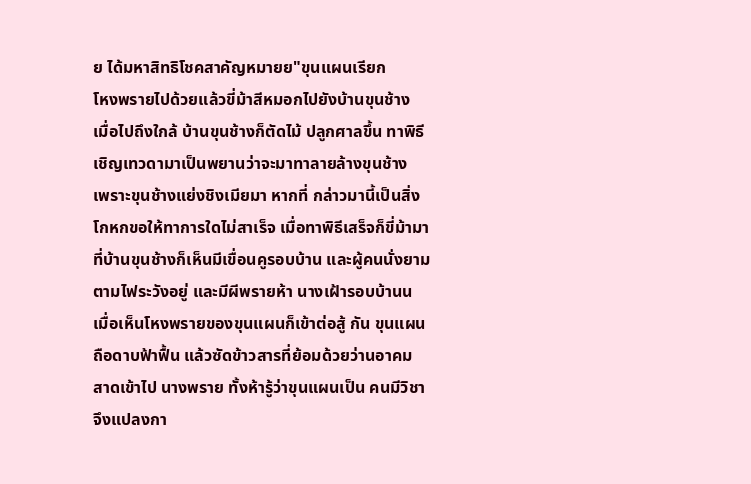ย ได้มหาสิทธิโชคสาคัญหมายย"ขุนแผนเรียก
โหงพรายไปด้วยแล้วขี่ม้าสีหมอกไปยังบ้านขุนช้าง
เมื่อไปถึงใกล้ บ้านขุนช้างก็ตัดไม้ ปลูกศาลขึ้น ทาพิธี
เชิญเทวดามาเป็นพยานว่าจะมาทาลายล้างขุนช้าง
เพราะขุนช้างแย่งชิงเมียมา หากที่ กล่าวมานี้เป็นสิ่ง
โกหกขอให้ทาการใดไม่สาเร็จ เมื่อทาพิธีเสร็จก็ขี่ม้ามา
ที่บ้านขุนช้างก็เห็นมีเขื่อนคูรอบบ้าน และผู้คนนั่งยาม
ตามไฟระวังอยู่ และมีผีพรายห้า นางเฝ้ารอบบ้านน
เมื่อเห็นโหงพรายของขุนแผนก็เข้าต่อสู้ กัน ขุนแผน
ถือดาบฟ้าฟื้น แล้วซัดข้าวสารที่ย้อมด้วยว่านอาคม
สาดเข้าไป นางพราย ทั้งห้ารู้ว่าขุนแผนเป็น คนมีวิชา
จึงแปลงกา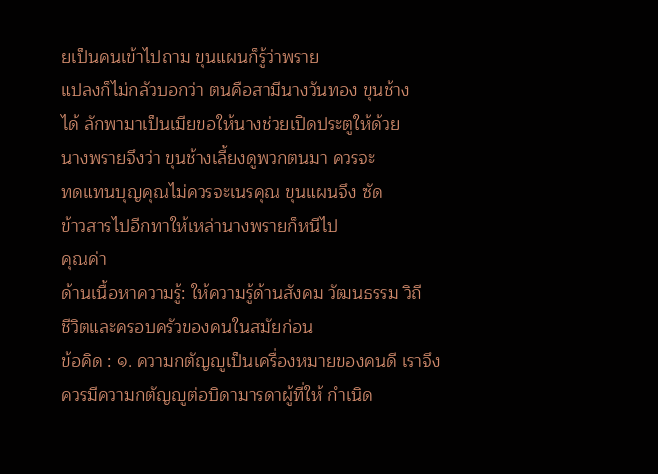ยเป็นคนเข้าไปถาม ขุนแผนก็รู้ว่าพราย
แปลงก็ไม่กลัวบอกว่า ตนคือสามีนางวันทอง ขุนช้าง
ได้ ลักพามาเป็นเมียขอให้นางช่วยเปิดประตูให้ด้วย
นางพรายจึงว่า ขุนช้างเลี้ยงดูพวกตนมา ควรจะ
ทดแทนบุญคุณไม่ควรจะเนรคุณ ขุนแผนจึง ซัด
ข้าวสารไปอีกทาให้เหล่านางพรายก็หนีไป
คุณค่า
ด้านเนื้อหาความรู้: ให้ความรู้ด้านสังคม วัฒนธรรม วิถี
ชีวิตและครอบครัวของคนในสมัยก่อน
ข้อคิด : ๑. ความกตัญญูเป็นเครื่องหมายของคนดี เราจึง
ควรมีความกตัญญูต่อบิดามารดาผู้ที่ให้ กำเนิด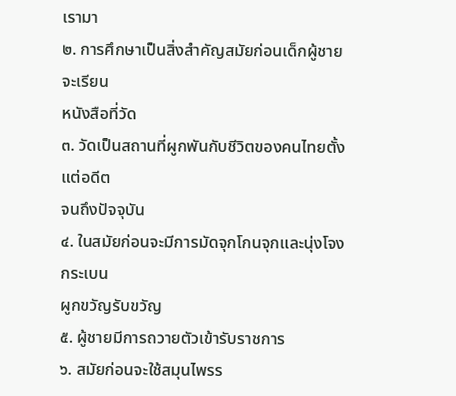เรามา
๒. การศึกษาเป็นสิ่งสำคัญสมัยก่อนเด็กผู้ชายจะเรียน
หนังสือที่วัด
๓. วัดเป็นสถานที่ผูกพันกับชีวิตของคนไทยตั้งแต่อดีต
จนถึงปัจจุบัน
๔. ในสมัยก่อนจะมีการมัดจุกโกนจุกและนุ่งโจงกระเบน
ผูกขวัญรับขวัญ
๕. ผู้ชายมีการถวายตัวเข้ารับราชการ
๖. สมัยก่อนจะใช้สมุนไพรร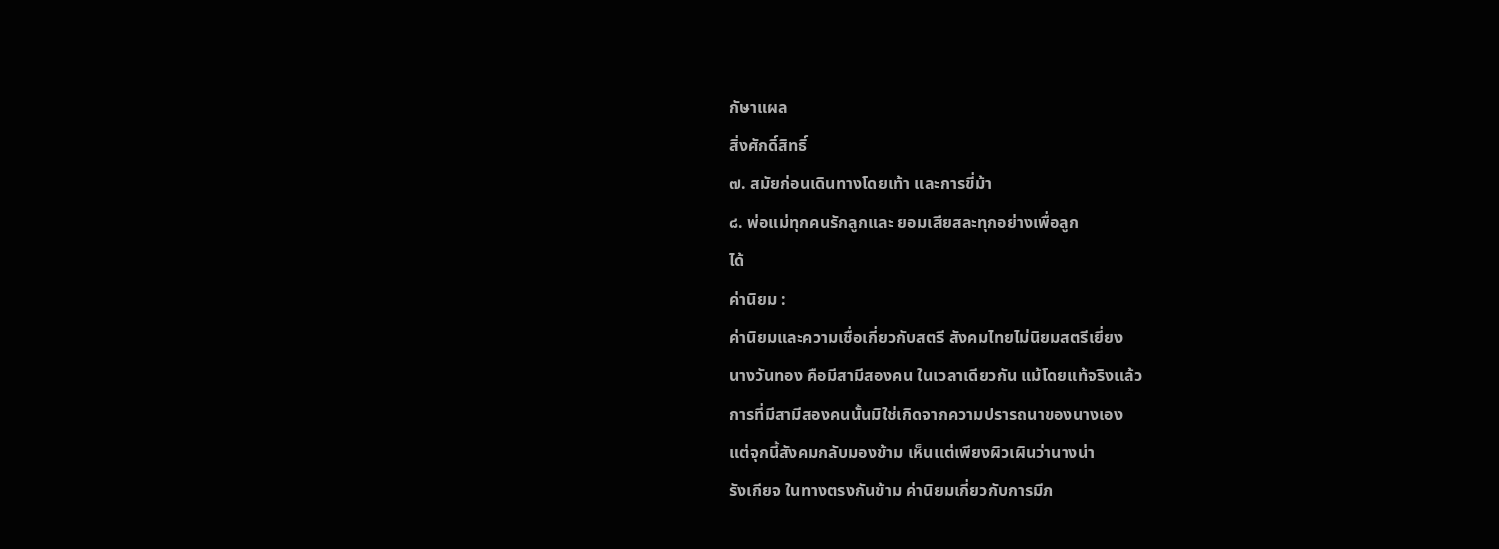กัษาแผล
สิ่งศักดิ์สิทธิ์
๗. สมัยก่อนเดินทางโดยเท้า และการขี่ม้า
๘. พ่อแม่ทุกคนรักลูกและ ยอมเสียสละทุกอย่างเพื่อลูก
ได้
ค่านิยม :
ค่านิยมและความเชื่อเกี่ยวกับสตรี สังคมไทยไม่นิยมสตรีเยี่ยง
นางวันทอง คือมีสามีสองคน ในเวลาเดียวกัน แม้โดยแท้จริงแล้ว
การที่มีสามีสองคนนั้นมิใช่เกิดจากความปรารถนาของนางเอง
แต่จุกนี้สังคมกลับมองข้าม เห็นแต่เพียงผิวเผินว่านางน่า
รังเกียจ ในทางตรงกันข้าม ค่านิยมเกี่ยวกับการมีภ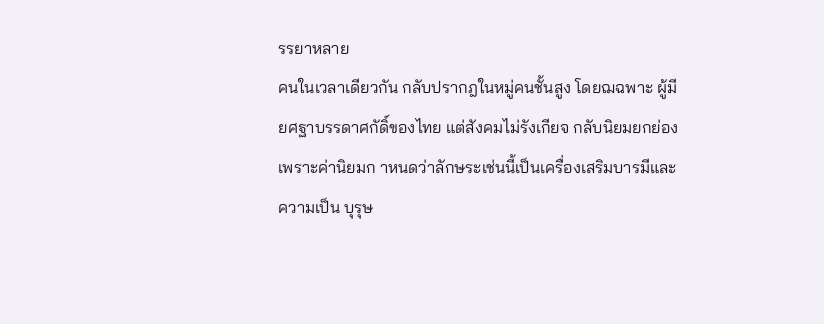รรยาหลาย
คนในเวลาเดียวกัน กลับปรากฎในหมู่คนชั้นสูง โดยฌฉพาะ ผู้มี
ยศฐาบรรดาศกัดิ์ของไทย แต่สังคมไม่รังเกียจ กลับนิยมยกย่อง
เพราะค่านิยมก าหนดว่าลักษระเช่นนี้เป็นเครื่องเสริมบารมีและ
ความเป็น บุรุษ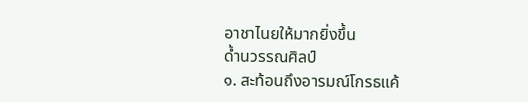อาชาไนยให้มากยิ่งขึ้น
ด้ำนวรรณศิลป์
๑. สะท้อนถึงอารมณ์โกรธแค้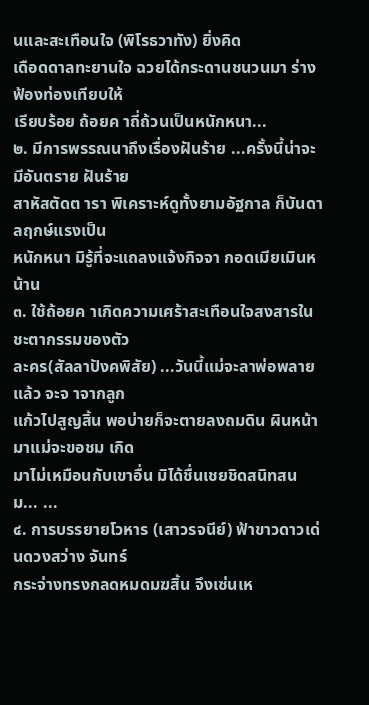นและสะเทือนใจ (พิโรธวาทัง) ยิ่งคิด
เดือดดาลทะยานใจ ฉวยได้กระดานชนวนมา ร่างฟ้องท่องเทียบให้
เรียบร้อย ถ้อยค าถี่ถ้วนเป็นหนักหนา...
๒. มีการพรรณนาถึงเรื่องฝันร้าย ...ครั้งนี้น่าจะมีอันตราย ฝันร้าย
สาหัสตัดต ารา พิเคราะห์ดูทั้งยามอัฐกาล ก็บันดาลฤกษ์แรงเป็น
หนักหนา มิรู้ที่จะแถลงแจ้งกิจจา กอดเมียเมินหน้าน
๓. ใช้ถ้อยค าเกิดความเศร้าสะเทือนใจสงสารในชะตากรรมของตัว
ละคร(สัลลาปังคพิสัย) ...วันนี้แม่จะลาพ่อพลายแล้ว จะจ าจากลูก
แก้วไปสูญสิ้น พอบ่ายก็จะตายลงถมดิน ผินหน้ามาแม่จะขอชม เกิด
มาไม่เหมือนกับเขาอื่น มิได้ชื่นเชยชิดสนิทสนม... ...
๔. การบรรยายโวหาร (เสาวรจนีย์) ฟ้าขาวดาวเด่นดวงสว่าง จันทร์
กระจ่างทรงกลดหมดมฆสิ้น จึงเซ่นเห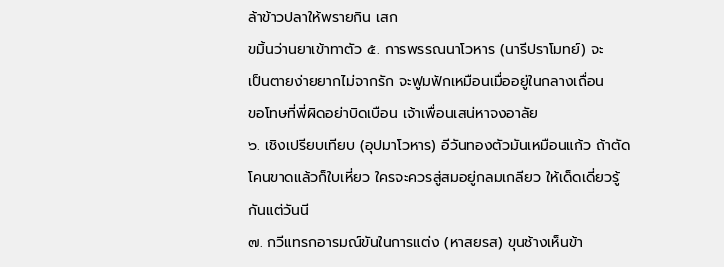ล้าข้าวปลาให้พรายกิน เสก
ขมิ้นว่านยาเข้าทาตัว ๕. การพรรณนาโวหาร (นารีปราโมทย์) จะ
เป็นตายง่ายยากไม่จากรัก จะฟูมฟักเหมือนเมื่ออยู่ในกลางเถื่อน
ขอโทษที่พี่ผิดอย่าบิดเบือน เจ้าเพื่อนเสน่หาจงอาลัย
๖. เชิงเปรียบเทียบ (อุปมาโวหาร) อีวันทองตัวมันเหมือนแก้ว ถ้าตัด
โคนขาดแล้วก็ใบเหี่ยว ใครจะควรสู่สมอยู่กลมเกลียว ให้เด็ดเดี่ยวรู้
กันแต่วันนี
๗. กวีแทรกอารมณ์ขันในการแต่ง (หาสยรส) ขุนช้างเห็นข้า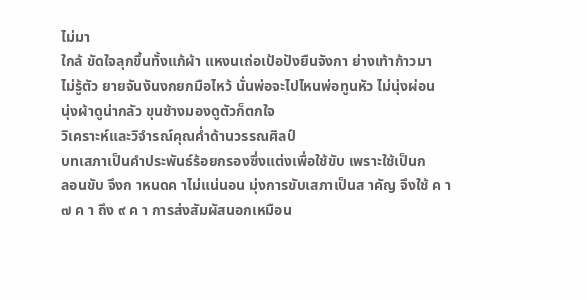ไม่มา
ใกล้ ขัดใจลุกขึ้นทั้งแก้ผ้า แหงนเถ่อเป้อปังยืนจังกา ย่างเท้าก้าวมา
ไม่รู้ตัว ยายจันงันงกยกมือไหว้ นั่นพ่อจะไปไหนพ่อทูนหัว ไม่นุ่งผ่อน
นุ่งผ้าดูน่ากลัว ขุนช้างมองดูตัวก็ตกใจ
วิเคราะห์และวิจำรณ์คุณค่ำด้านวรรณศิลป์
บทเสภาเป็นคำประพันธ์ร้อยกรองซึ่งแต่งเพื่อใช้ขับ เพราะใช้เป็นก
ลอนขับ จึงก าหนดค าไม่แน่นอน มุ่งการขับเสภาเป็นส าคัญ จึงใช้ ค า
๗ ค า ถึง ๙ ค า การส่งสัมผัสนอกเหมือน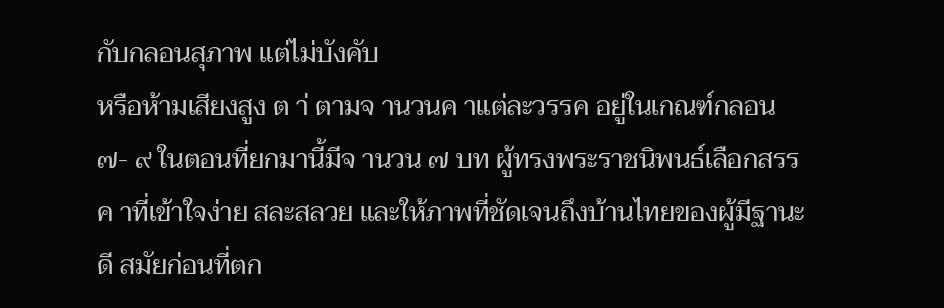กับกลอนสุภาพ แต่ไม่บังคับ
หรือห้ามเสียงสูง ต า่ ตามจ านวนค าแต่ละวรรค อยู่ในเกณฑ์กลอน
๗- ๙ ในตอนที่ยกมานี้มีจ านวน ๗ บท ผู้ทรงพระราชนิพนธ์เลือกสรร
ค าที่เข้าใจง่าย สละสลวย และให้ภาพที่ชัดเจนถึงบ้านไทยของผู้มีฐานะ
ดี สมัยก่อนที่ตก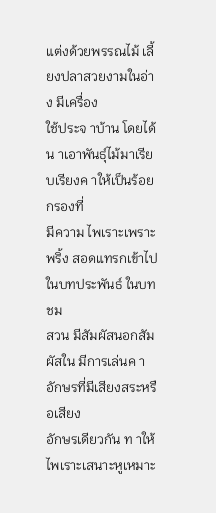แต่งด้วยพรรณไม้ เลี้ยงปลาสวยงามในอ่าง มีเครื่อง
ใช้ประจ าบ้าน โดยได้น าเอาพันธุ์ไม้มาเรียบเรียงค าให้เป็นร้อยกรองที่
มีความ ไพเราะเพราะพริ้ง สอดแทรกเข้าไปในบทประพันธ์ ในบทชม
สวน มีสัมผัสนอกสัมผัสใน มีการเล่นค าอักษรที่มีเสียงสระหรือเสียง
อักษรเดียวกัน ท าให้ไพเราะเสนาะหูเหมาะ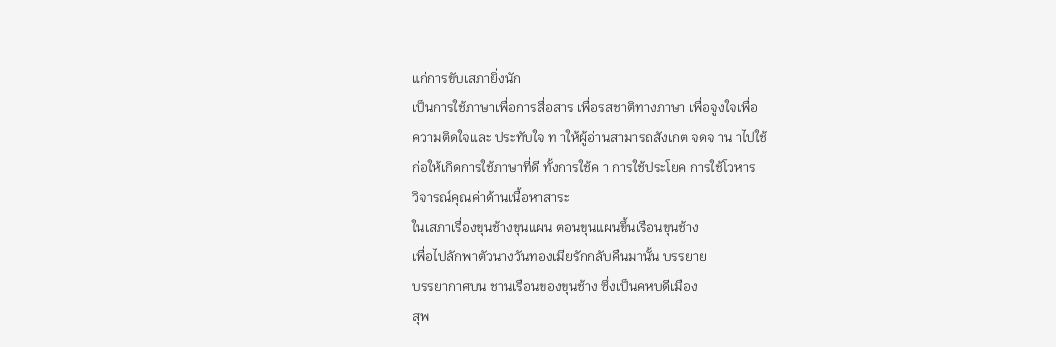แก่การขับเสภายิ่งนัก
เป็นการใช้ภาษาเพื่อการสื่อสาร เพื่อรสชาติทางภาษา เพื่อจูงใจเพื่อ
ความติดใจและ ประทับใจ ท าให้ผู้อ่านสามารถสังเกต จดจ าน าไปใช้
ก่อให้เกิดการใช้ภาษาที่ดี ทั้งการใช้ค า การใช้ประโยค การใช้โวหาร
วิจารณ์คุณค่าด้านเนื้อหาสาระ
ในเสภาเรื่องขุนช้างขุนแผน ตอนขุนแผนขึ้นเรือนขุนช้าง
เพื่อไปลักพาตัวนางวันทองเมียรักกลับคืนมานั้น บรรยาย
บรรยากาศบน ชานเรือนของขุนช้าง ซึ่งเป็นคหบดีเมือง
สุพ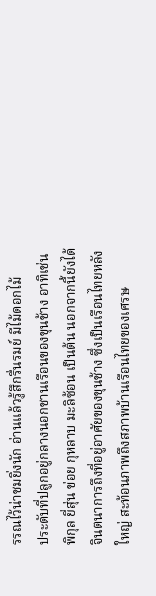รรณไว้น่าชมยิ่งนัก อ่านแล้วรู้สึกรื่นรมย์ มีไม้ดอกไม้
ประดับที่ปลูกอยู่กลางนอกชานเรือนของขุนช้าง อาทิเช่น
พิกุล ยี่สุ่น ข่อย กุหลาบ มะลิซ้อน เป็นต้น นอกจากนี้ยังได้
จินตนาการถึงที่อยู่อาศัยของขุนช้าง ซึ่งเป็นเรือนไทยหลัง
ใหญ่ สะท้อนภาพถึงสภาพบ้านเรือนไทยของเศรษ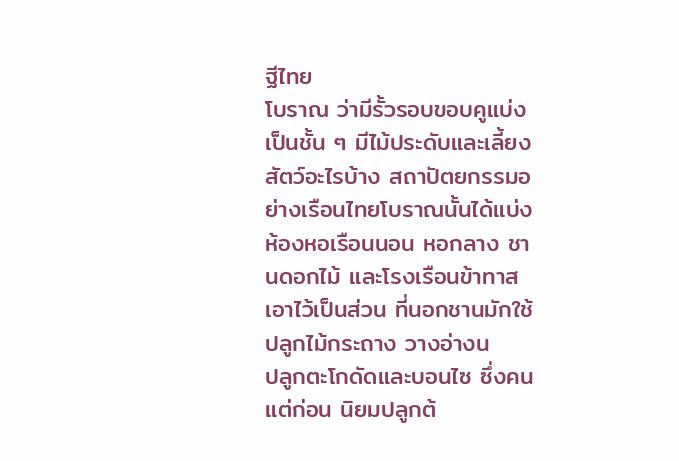ฐีไทย
โบราณ ว่ามีรั้วรอบขอบคูแบ่งเป็นชั้น ๆ มีไม้ประดับและเลี้ยง
สัตว์อะไรบ้าง สถาปัตยกรรมอย่างเรือนไทยโบราณนั้นได้แบ่ง
ห้องหอเรือนนอน หอกลาง ชานดอกไม้ และโรงเรือนข้าทาส
เอาไว้เป็นส่วน ที่นอกชานมักใช้ปลูกไม้กระถาง วางอ่างน
ปลูกตะโกดัดและบอนไซ ซึ่งคนแต่ก่อน นิยมปลูกต้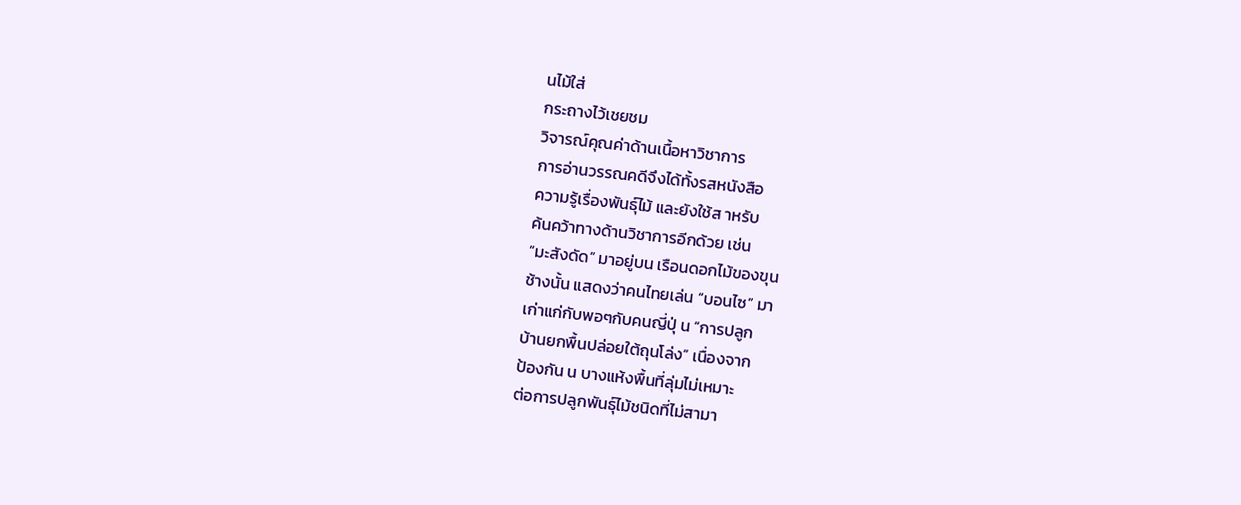นไม้ใส่
กระถางไว้เชยชม
วิจารณ์คุณค่าด้านเนื้อหาวิชาการ
การอ่านวรรณคดีจึงได้ทั้งรสหนังสือ
ความรู้เรื่องพันธุ์ไม้ และยังใช้ส าหรับ
ค้นคว้าทางด้านวิชาการอีกด้วย เช่น
“มะสังดัด” มาอยู่บน เรือนดอกไม้ของขุน
ช้างนั้น แสดงว่าคนไทยเล่น “บอนไซ” มา
เก่าแก่กับพอๆกับคนญี่ปุ่ น “การปลูก
บ้านยกพื้นปล่อยใต้ถุนโล่ง” เนื่องจาก
ป้องกัน น บางแห้งพื้นที่ลุ่มไม่เหมาะ
ต่อการปลูกพันธุ์ไม้ชนิดที่ไม่สามา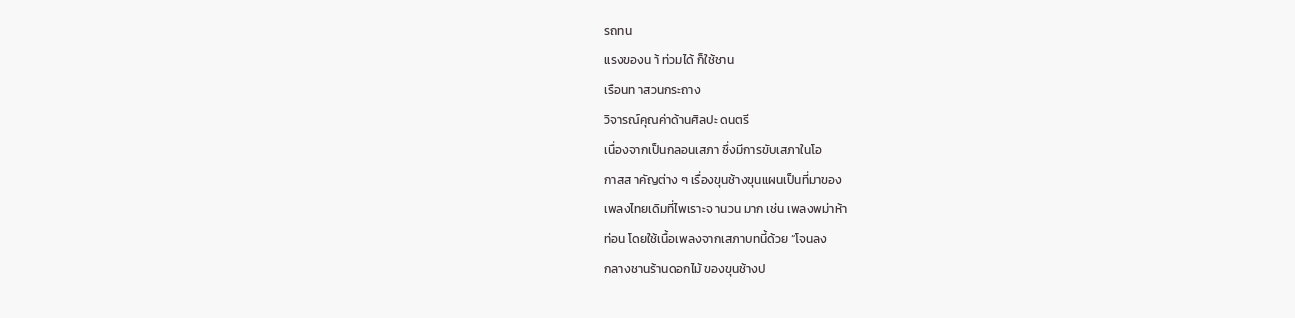รถทน
แรงของน า้ ท่วมได้ ก็ใช้ชาน
เรือนท าสวนกระถาง
วิจารณ์คุณค่าด้านศิลปะ ดนตรี
เนื่องจากเป็นกลอนเสภา ซึ่งมีการขับเสภาในโอ
กาสส าคัญต่าง ๆ เรื่องขุนช้างขุนแผนเป็นที่มาของ
เพลงไทยเดิมที่ไพเราะจ านวน มาก เช่น เพลงพม่าห้า
ท่อน โดยใช้เนื้อเพลงจากเสภาบทนี้ด้วย “โจนลง
กลางชานร้านดอกไม้ ของขุนช้างป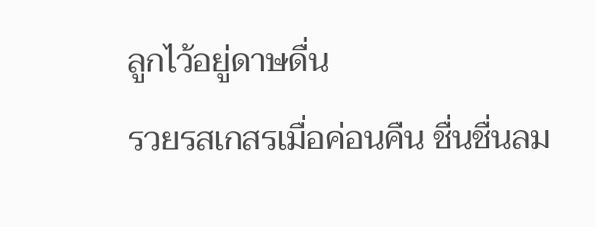ลูกไว้อยู่ดาษดื่น
รวยรสเกสรเมื่อค่อนคืน ชื่นชื่นลม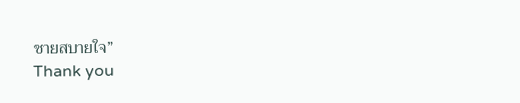ชายสบายใจ”
Thank you